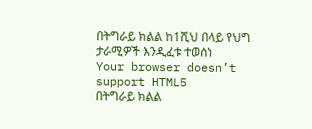በትግራይ ክልል ከ1ሺህ በላይ የህግ ታራሚዎች እንዲፈቱ ተወሰነ
Your browser doesn’t support HTML5
በትግራይ ክልል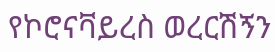የኮሮናቫይረስ ወረርሽኝን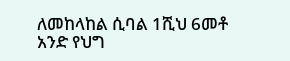ለመከላከል ሲባል 1ሺህ 6መቶ አንድ የህግ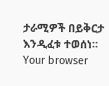ታራሚዎች በይቅርታ እንዲፈቱ ተወሰነ።
Your browser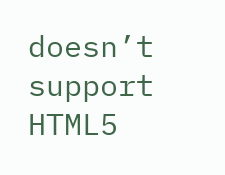doesn’t support HTML5